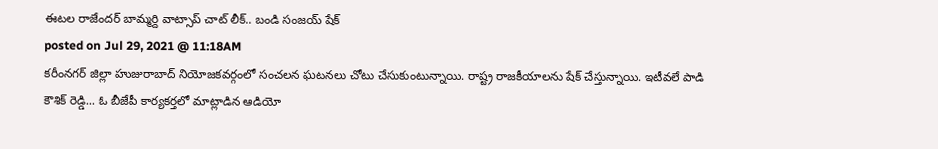ఈటల రాజేందర్ బామ్మర్ది వాట్సాప్ చాట్ లీక్.. బండి సంజయ్ షేక్
posted on Jul 29, 2021 @ 11:18AM
కరీంనగర్ జిల్లా హుజురాబాద్ నియోజకవర్గంలో సంచలన ఘటనలు చోటు చేసుకుంటున్నాయి. రాష్ట్ర రాజకీయాలను షేక్ చేస్తున్నాయి. ఇటీవలే పాడి కౌశిక్ రెడ్డి... ఓ బీజేపీ కార్యకర్తలో మాట్లాడిన ఆడియో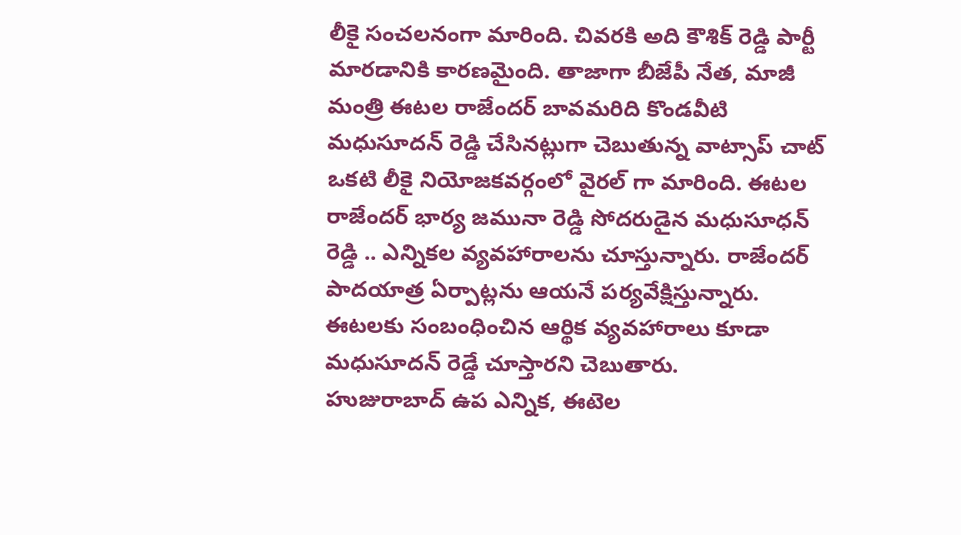లీకై సంచలనంగా మారింది. చివరకి అది కౌశిక్ రెడ్డి పార్టీ మారడానికి కారణమైంది. తాజాగా బీజేపీ నేత, మాజీ మంత్రి ఈటల రాజేందర్ బావమరిది కొండవీటి మధుసూదన్ రెడ్డి చేసినట్లుగా చెబుతున్న వాట్సాప్ చాట్ ఒకటి లీకై నియోజకవర్గంలో వైరల్ గా మారింది. ఈటల రాజేందర్ భార్య జమునా రెడ్డి సోదరుడైన మధుసూధన్ రెడ్డి .. ఎన్నికల వ్యవహారాలను చూస్తున్నారు. రాజేందర్ పాదయాత్ర ఏర్పాట్లను ఆయనే పర్యవేక్షిస్తున్నారు. ఈటలకు సంబంధించిన ఆర్థిక వ్యవహారాలు కూడా మధుసూదన్ రెడ్డే చూస్తారని చెబుతారు.
హుజురాబాద్ ఉప ఎన్నిక, ఈటెల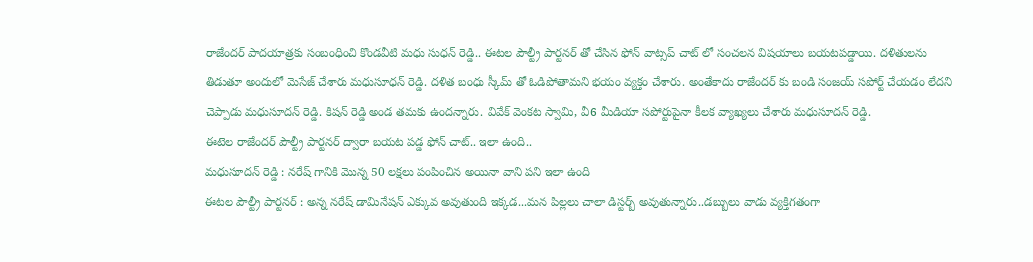రాజేందర్ పాదయాత్రకు సంబంధించి కొండవీటి మధు సుధన్ రెడ్డి.. ఈటల పౌల్ట్రీ పార్టనర్ తో చేసిన ఫోన్ వాట్సప్ చాట్ లో సంచలన విషయాలు బయటపడ్డాయి. దళితులను తిడుతూ అందులో మెసేజ్ చేశారు మధుసూధన్ రెడ్డి. దళిత బంధు స్కీమ్ తో ఓడిపోతామని భయం వ్యక్తం చేశారు. అంతేకాదు రాజేందర్ కు బండి సంజయ్ సపోర్ట్ చేయడం లేదని చెప్పాడు మధుసూదన్ రెడ్డి. కిషన్ రెడ్డి అండ తమకు ఉందన్నారు. వివేక్ వెంకట స్వామి, వీ6 మీడియా సపోర్టుపైనా కీలక వ్యాఖ్యలు చేశారు మధుసూదన్ రెడ్డి.
ఈటెల రాజేందర్ పౌల్ట్రీ పార్టనర్ ద్వారా బయట పడ్డ ఫోన్ చాట్.. ఇలా ఉంది..
మధుసూదన్ రెడ్డి : నరేష్ గానికి మొన్న 50 లక్షలు పంపించిన అయినా వాని పని ఇలా ఉంది
ఈటల పౌల్ట్రీ పార్టనర్ : అన్న నరేష్ డామినేషన్ ఎక్కువ అవుతుంది ఇక్కడ...మన పిల్లలు చాలా డిస్టర్బ్ అవుతున్నారు..డబ్బులు వాడు వ్యక్తిగతంగా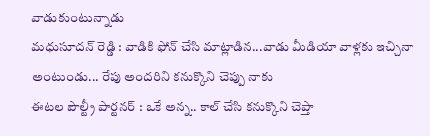వాడుకుంటున్నాడు
మధుసూదన్ రెడ్డి : వాడికి ఫోన్ చేసి మాట్లాడిన...వాడు మీడియా వాళ్లకు ఇచ్చినా అంటుండు... రేపు అందరిని కనుక్కొని చెప్పు నాకు
ఈటల పౌల్ట్రీ పార్టనర్ : ఒకే అన్న.. కాల్ చేసి కనుక్కొని చెప్తా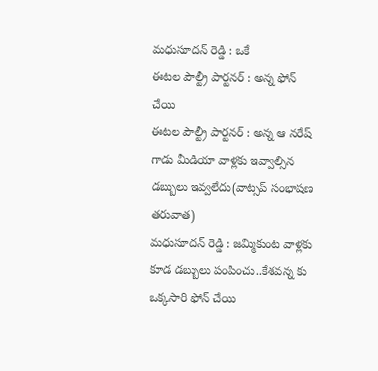మధుసూదన్ రెడ్డి : ఒకే
ఈటల పౌల్ట్రీ పార్టనర్ : అన్న ఫోన్ చేయి
ఈటల పౌల్ట్రీ పార్టనర్ : అన్న ఆ నరేష్ గాడు మీడియా వాళ్లకు ఇవ్వాల్సిన డబ్బులు ఇవ్వలేదు(వాట్సప్ సంభాషణ తరువాత)
మధుసూదన్ రెడ్డి : జమ్మికుంట వాళ్లకు కూడ డబ్బులు పంపించు..కేశవన్న కు ఒక్కసారి ఫోన్ చేయి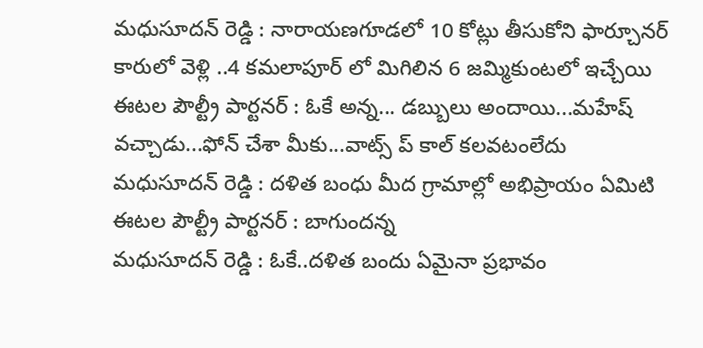మధుసూదన్ రెడ్డి : నారాయణగూడలో 10 కోట్లు తీసుకోని ఫార్చూనర్ కారులో వెళ్లి ..4 కమలాపూర్ లో మిగిలిన 6 జమ్మికుంటలో ఇచ్చేయి
ఈటల పౌల్ట్రీ పార్టనర్ : ఓకే అన్న... డబ్బులు అందాయి...మహేష్ వచ్చాడు...ఫోన్ చేశా మీకు...వాట్స్ ప్ కాల్ కలవటంలేదు
మధుసూదన్ రెడ్డి : దళిత బంధు మీద గ్రామాల్లో అభిప్రాయం ఏమిటి
ఈటల పౌల్ట్రీ పార్టనర్ : బాగుందన్న
మధుసూదన్ రెడ్డి : ఓకే..దళిత బందు ఏమైనా ప్రభావం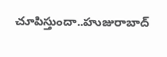చూపిస్తుందా..హుజురాబాద్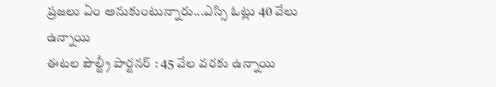ప్రజలు ఏం అనుకుంటున్నారు...ఎస్సి ఓట్లు 40 వేలు ఉన్నాయి
ఈటల పౌల్ట్రీ పార్టనర్ : 45 వేల వరకు ఉన్నాయి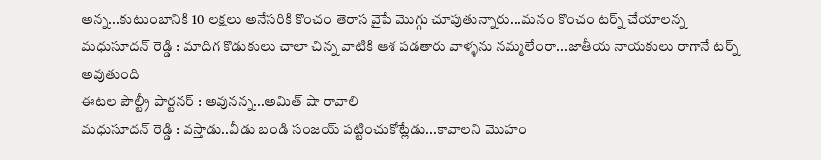అన్న...కుటుంబానికి 10 లక్షలు అనేసరికి కొంచం తెరాస వైపే మొగ్గు చూపుతున్నారు...మనం కొంచం టర్న్ చేయాలన్న
మధుసూదన్ రెడ్డి : మాదిగ కొడుకులు చాలా చిన్న వాటికి ఆశ పడతారు వాళ్ళను నమ్మలేంరా...జాతీయ నాయకులు రాగానే టర్న్ అవుతుంది
ఈటల పౌల్ట్రీ పార్టనర్ : అవునన్న...అమిత్ షా రావాలి
మధుసూదన్ రెడ్డి : వస్తాడు..వీడు బండి సంజయ్ పట్టించుకోట్లేడు...కావాలని మొహం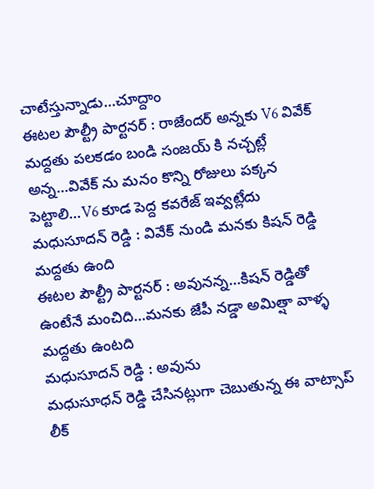చాటేస్తున్నాడు...చూద్దాం
ఈటల పౌల్ట్రీ పార్టనర్ : రాజేందర్ అన్నకు V6 వివేక్ మద్దతు పలకడం బండి సంజయ్ కి నచ్చట్లే అన్న...వివేక్ ను మనం కొన్ని రోజులు పక్కన పెట్టాలి...V6 కూడ పెద్ద కవరేజ్ ఇవ్వట్లేదు
మధుసూదన్ రెడ్డి : వివేక్ నుండి మనకు కిషన్ రెడ్డి మద్దతు ఉంది
ఈటల పౌల్ట్రీ పార్టనర్ : అవునన్న...కిషన్ రెడ్డితో ఉంటేనే మంచిది...మనకు జేపీ నడ్డా అమిత్షా వాళ్ళ మద్దతు ఉంటది
మధుసూదన్ రెడ్డి : అవును
మధుసూధన్ రెడ్డి చేసినట్లుగా చెబుతున్న ఈ వాట్సాప్ లీక్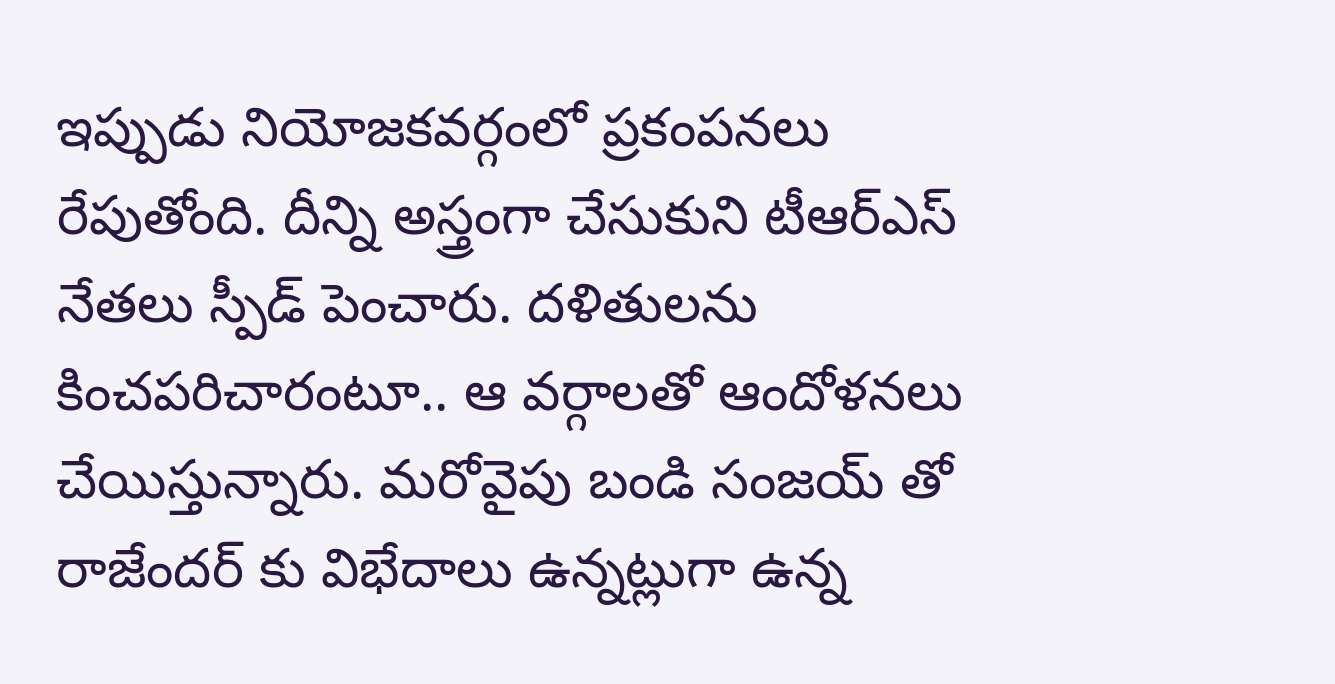ఇప్పుడు నియోజకవర్గంలో ప్రకంపనలు రేపుతోంది. దీన్ని అస్త్రంగా చేసుకుని టీఆర్ఎస్ నేతలు స్పీడ్ పెంచారు. దళితులను కించపరిచారంటూ.. ఆ వర్గాలతో ఆందోళనలు చేయిస్తున్నారు. మరోవైపు బండి సంజయ్ తో రాజేందర్ కు విభేదాలు ఉన్నట్లుగా ఉన్న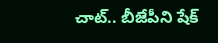చాట్.. బీజేపీని షేక్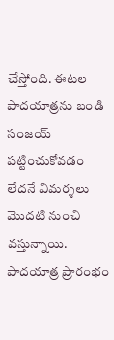చేస్తోంది. ఈటల పాదయాత్రను బండి సంజయ్ పట్టించుకోవడం లేదనే విమర్శలు మొదటి నుంచి వస్తున్నాయి. పాదయాత్ర ప్రారంభం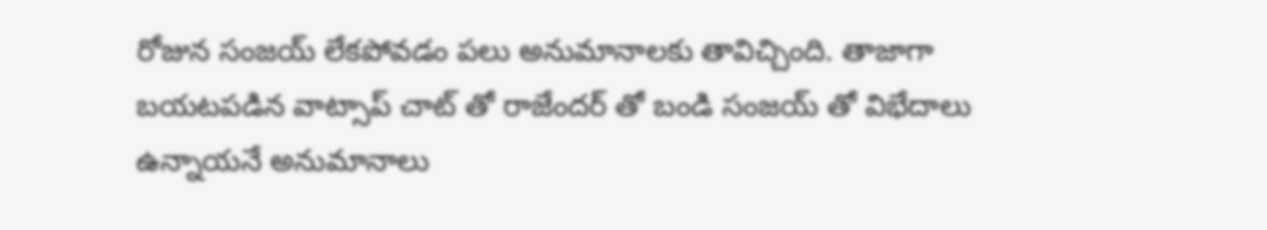రోజున సంజయ్ లేకపోవడం పలు అనుమానాలకు తావిచ్చింది. తాజాగా బయటపడిన వాట్సాప్ చాట్ తో రాజేందర్ తో బండి సంజయ్ తో విభేదాలు ఉన్నాయనే అనుమానాలు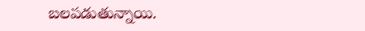బలపడుతున్నాయి.